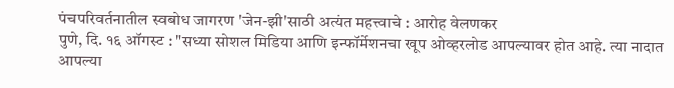पंचपरिवर्तनातील स्वबोध जागरण 'जेन-झी'साठी अत्यंत महत्त्वाचे : आरोह वेलणकर
पुणे, दि. १६ ऑगस्ट : "सध्या सोशल मिडिया आणि इन्फॉर्मेशनचा खूप ओव्हरलोड आपल्यावर होत आहे. त्या नादात आपल्या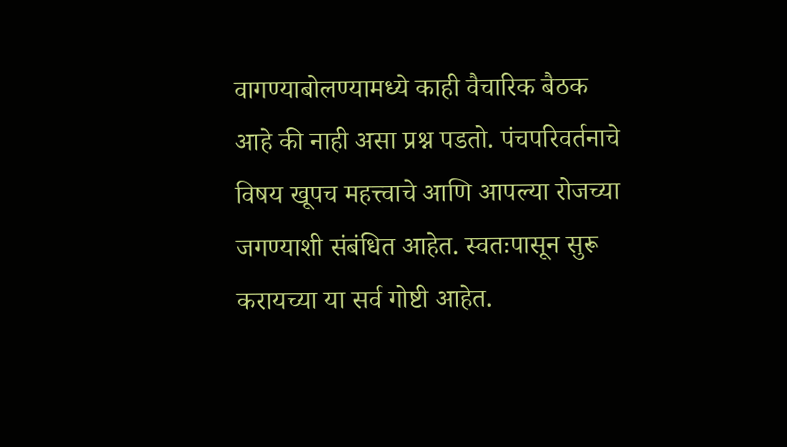वागण्याबोलण्यामध्ये काही वैचारिक बैठक आहे की नाही असा प्रश्न पडतो. पंचपरिवर्तनाचे विषय खूपच महत्त्वाचे आणि आपल्या रोजच्या जगण्याशी संबंधित आहेत. स्वतःपासून सुरू करायच्या या सर्व गोष्टी आहेत.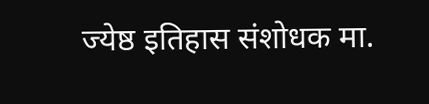ज्येष्ठ इतिहास संशोधक मा.